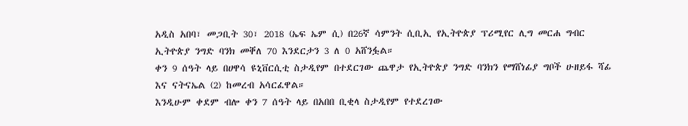አዲስ አበባ፣ መጋቢት 30፣ 2018 (ኤፍ ኤም ሲ) በ26ኛ ሳምንት ሲቢኢ የኢትዮጵያ ፕሪሚየር ሊግ መርሐ ግብር ኢትዮጵያ ንግድ ባንክ መቐለ 70 እንደርታን 3 ለ 0 አሸንፏል።
ቀን 9 ሰዓት ላይ በሀዋሳ ዩኒቨርሲቲ ስታዲየም በተደርገው ጨዋታ የኢትዮጵያ ንግድ ባንክን የማሸነፊያ ግቦች ሁዘይፋ ሻፊ እና ናትናኤል (2) ከመረብ አሳርፈዋል።
እንዲሁም ቀደም ብሎ ቀን 7 ሰዓት ላይ በአበበ ቢቂላ ስታዲየም የተደረገው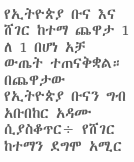የኢትዮጵያ ቡና እና ሸገር ከተማ ጨዋታ 1 ለ 1 በሆነ አቻ ውጤት ተጠናቅቋል።
በጨዋታው የኢትዮጵያ ቡናን ግብ አቡበከር አዳሙ ሲያስቆጥር÷ የሸገር ከተማን ደግሞ አሚር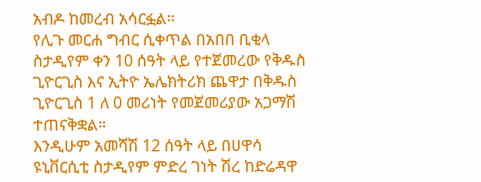አብዶ ከመረብ አሳርፏል።
የሊጉ መርሐ ግብር ሲቀጥል በአበበ ቢቂላ ስታዲየም ቀን 10 ሰዓት ላይ የተጀመረው የቅዱስ ጊዮርጊስ እና ኢትዮ ኤሌክትሪክ ጨዋታ በቅዱስ ጊዮርጊስ 1 ለ 0 መሪነት የመጀመሪያው አጋማሽ ተጠናቅቋል።
እንዲሁም አመሻሽ 12 ሰዓት ላይ በሀዋሳ ዩኒቨርሲቲ ስታዲየም ምድረ ገነት ሽረ ከድሬዳዋ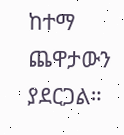ከተማ ጨዋታውን ያደርጋል።